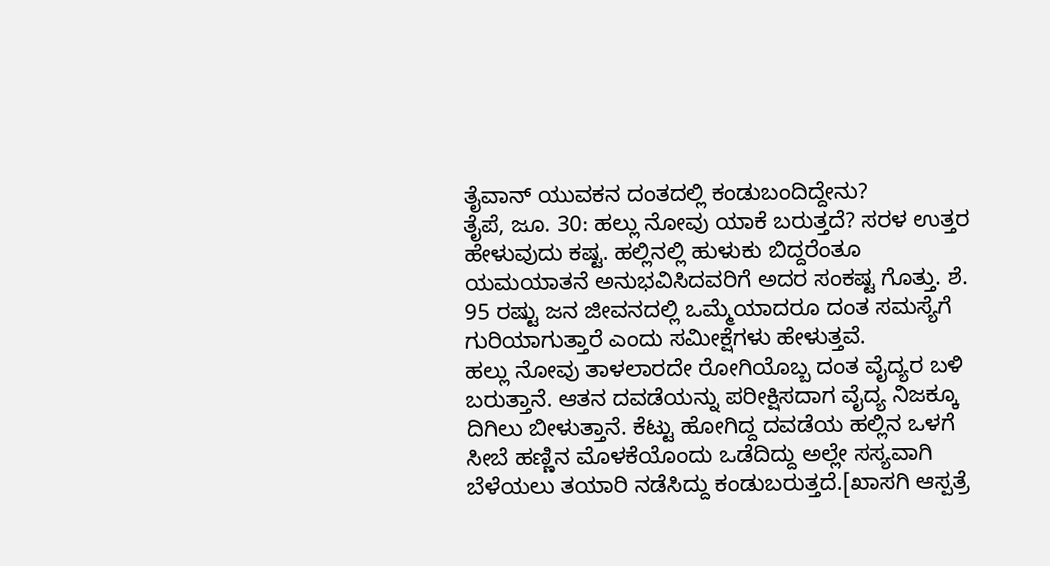ತೈವಾನ್ ಯುವಕನ ದಂತದಲ್ಲಿ ಕಂಡುಬಂದಿದ್ದೇನು?
ತೈಪೆ, ಜೂ. 30: ಹಲ್ಲು ನೋವು ಯಾಕೆ ಬರುತ್ತದೆ? ಸರಳ ಉತ್ತರ ಹೇಳುವುದು ಕಷ್ಟ. ಹಲ್ಲಿನಲ್ಲಿ ಹುಳುಕು ಬಿದ್ದರೆಂತೂ ಯಮಯಾತನೆ ಅನುಭವಿಸಿದವರಿಗೆ ಅದರ ಸಂಕಷ್ಟ ಗೊತ್ತು. ಶೆ. 95 ರಷ್ಟು ಜನ ಜೀವನದಲ್ಲಿ ಒಮ್ಮೆಯಾದರೂ ದಂತ ಸಮಸ್ಯೆಗೆ ಗುರಿಯಾಗುತ್ತಾರೆ ಎಂದು ಸಮೀಕ್ಷೆಗಳು ಹೇಳುತ್ತವೆ.
ಹಲ್ಲು ನೋವು ತಾಳಲಾರದೇ ರೋಗಿಯೊಬ್ಬ ದಂತ ವೈದ್ಯರ ಬಳಿ ಬರುತ್ತಾನೆ. ಆತನ ದವಡೆಯನ್ನು ಪರೀಕ್ಷಿಸದಾಗ ವೈದ್ಯ ನಿಜಕ್ಕೂ ದಿಗಿಲು ಬೀಳುತ್ತಾನೆ. ಕೆಟ್ಟು ಹೋಗಿದ್ದ ದವಡೆಯ ಹಲ್ಲಿನ ಒಳಗೆ ಸೀಬೆ ಹಣ್ಣಿನ ಮೊಳಕೆಯೊಂದು ಒಡೆದಿದ್ದು ಅಲ್ಲೇ ಸಸ್ಯವಾಗಿ ಬೆಳೆಯಲು ತಯಾರಿ ನಡೆಸಿದ್ದು ಕಂಡುಬರುತ್ತದೆ.[ಖಾಸಗಿ ಆಸ್ಪತ್ರೆ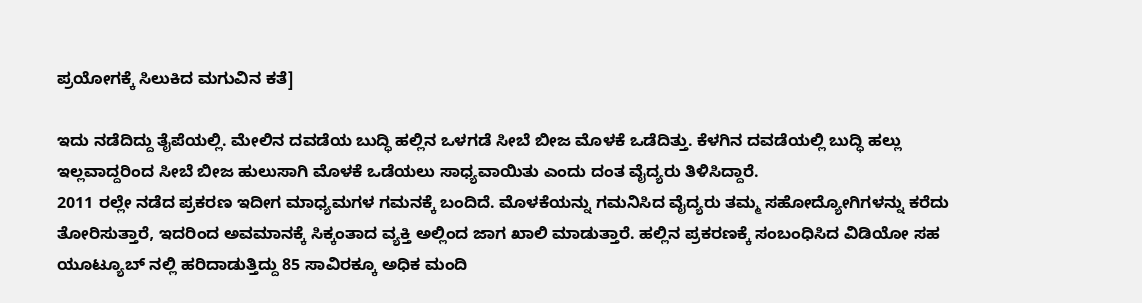ಪ್ರಯೋಗಕ್ಕೆ ಸಿಲುಕಿದ ಮಗುವಿನ ಕತೆ]

ಇದು ನಡೆದಿದ್ದು ತೈಪೆಯಲ್ಲಿ. ಮೇಲಿನ ದವಡೆಯ ಬುದ್ಧಿ ಹಲ್ಲಿನ ಒಳಗಡೆ ಸೀಬೆ ಬೀಜ ಮೊಳಕೆ ಒಡೆದಿತ್ತು. ಕೆಳಗಿನ ದವಡೆಯಲ್ಲಿ ಬುದ್ಧಿ ಹಲ್ಲು ಇಲ್ಲವಾದ್ದರಿಂದ ಸೀಬೆ ಬೀಜ ಹುಲುಸಾಗಿ ಮೊಳಕೆ ಒಡೆಯಲು ಸಾಧ್ಯವಾಯಿತು ಎಂದು ದಂತ ವೈದ್ಯರು ತಿಳಿಸಿದ್ದಾರೆ.
2011 ರಲ್ಲೇ ನಡೆದ ಪ್ರಕರಣ ಇದೀಗ ಮಾಧ್ಯಮಗಳ ಗಮನಕ್ಕೆ ಬಂದಿದೆ. ಮೊಳಕೆಯನ್ನು ಗಮನಿಸಿದ ವೈದ್ಯರು ತಮ್ಮ ಸಹೋದ್ಯೋಗಿಗಳನ್ನು ಕರೆದು ತೋರಿಸುತ್ತಾರೆ, ಇದರಿಂದ ಅವಮಾನಕ್ಕೆ ಸಿಕ್ಕಂತಾದ ವ್ಯಕ್ತಿ ಅಲ್ಲಿಂದ ಜಾಗ ಖಾಲಿ ಮಾಡುತ್ತಾರೆ. ಹಲ್ಲಿನ ಪ್ರಕರಣಕ್ಕೆ ಸಂಬಂಧಿಸಿದ ವಿಡಿಯೋ ಸಹ ಯೂಟ್ಯೂಬ್ ನಲ್ಲಿ ಹರಿದಾಡುತ್ತಿದ್ದು 85 ಸಾವಿರಕ್ಕೂ ಅಧಿಕ ಮಂದಿ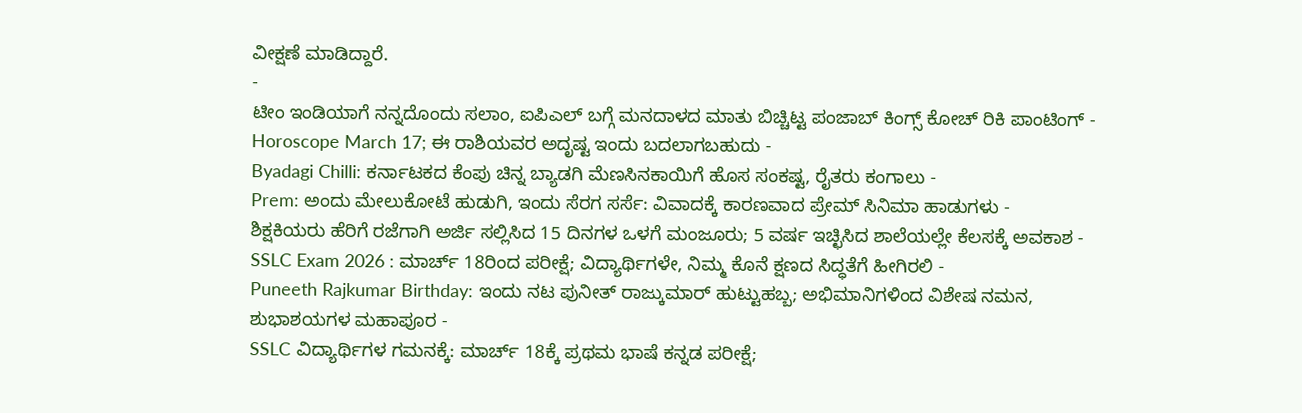ವೀಕ್ಷಣೆ ಮಾಡಿದ್ದಾರೆ.
-
ಟೀಂ ಇಂಡಿಯಾಗೆ ನನ್ನದೊಂದು ಸಲಾಂ, ಐಪಿಎಲ್ ಬಗ್ಗೆ ಮನದಾಳದ ಮಾತು ಬಿಚ್ಚಿಟ್ಟ ಪಂಜಾಬ್ ಕಿಂಗ್ಸ್ ಕೋಚ್ ರಿಕಿ ಪಾಂಟಿಂಗ್ -
Horoscope March 17; ಈ ರಾಶಿಯವರ ಅದೃಷ್ಟ ಇಂದು ಬದಲಾಗಬಹುದು -
Byadagi Chilli: ಕರ್ನಾಟಕದ ಕೆಂಪು ಚಿನ್ನ ಬ್ಯಾಡಗಿ ಮೆಣಸಿನಕಾಯಿಗೆ ಹೊಸ ಸಂಕಷ್ಟ, ರೈತರು ಕಂಗಾಲು -
Prem: ಅಂದು ಮೇಲುಕೋಟೆ ಹುಡುಗಿ, ಇಂದು ಸೆರಗ ಸರ್ಸೆ: ವಿವಾದಕ್ಕೆ ಕಾರಣವಾದ ಪ್ರೇಮ್ ಸಿನಿಮಾ ಹಾಡುಗಳು -
ಶಿಕ್ಷಕಿಯರು ಹೆರಿಗೆ ರಜೆಗಾಗಿ ಅರ್ಜಿ ಸಲ್ಲಿಸಿದ 15 ದಿನಗಳ ಒಳಗೆ ಮಂಜೂರು; 5 ವರ್ಷ ಇಚ್ಛಿಸಿದ ಶಾಲೆಯಲ್ಲೇ ಕೆಲಸಕ್ಕೆ ಅವಕಾಶ -
SSLC Exam 2026 : ಮಾರ್ಚ್ 18ರಿಂದ ಪರೀಕ್ಷೆ; ವಿದ್ಯಾರ್ಥಿಗಳೇ, ನಿಮ್ಮ ಕೊನೆ ಕ್ಷಣದ ಸಿದ್ಧತೆಗೆ ಹೀಗಿರಲಿ -
Puneeth Rajkumar Birthday: ಇಂದು ನಟ ಪುನೀತ್ ರಾಜ್ಕುಮಾರ್ ಹುಟ್ಟುಹಬ್ಬ; ಅಭಿಮಾನಿಗಳಿಂದ ವಿಶೇಷ ನಮನ, ಶುಭಾಶಯಗಳ ಮಹಾಪೂರ -
SSLC ವಿದ್ಯಾರ್ಥಿಗಳ ಗಮನಕ್ಕೆ: ಮಾರ್ಚ್ 18ಕ್ಕೆ ಪ್ರಥಮ ಭಾಷೆ ಕನ್ನಡ ಪರೀಕ್ಷೆ;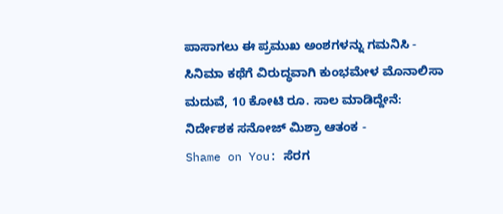ಪಾಸಾಗಲು ಈ ಪ್ರಮುಖ ಅಂಶಗಳನ್ನು ಗಮನಿಸಿ -
ಸಿನಿಮಾ ಕಥೆಗೆ ವಿರುದ್ಧವಾಗಿ ಕುಂಭಮೇಳ ಮೊನಾಲಿಸಾ ಮದುವೆ, 10 ಕೋಟಿ ರೂ. ಸಾಲ ಮಾಡಿದ್ದೇನೆ: ನಿರ್ದೇಶಕ ಸನೋಜ್ ಮಿಶ್ರಾ ಆತಂಕ -
Shame on You: ಸೆರಗ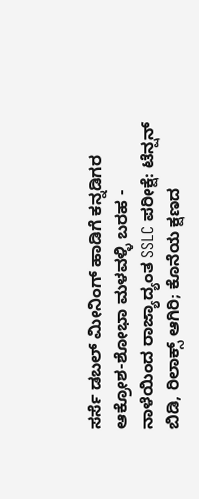ಸರ್ಸೆ ಡಬಲ್ ಮೀನಿಂಗ್ ಹಾಡಿಗೆ ಕನ್ನಡಿಗರ ಆಕ್ರೋಶ-ಶೋಭಾ ಮಳವಳ್ಳಿ ಬರಹ -
ನಾಳೆಯಿಂದ ರಾಜ್ಯಾದ್ಯಂತ SSLC ಪರೀಕ್ಷೆ: ಟೆನ್ಷನ್ ಬಿಡಿ, ರಿಲಾಕ್ಸ್ ಆಗಿರಿ; ಕೊನೆಯ ಕ್ಷಣದ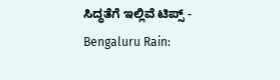ಸಿದ್ಧತೆಗೆ ಇಲ್ಲಿವೆ ಟಿಪ್ಸ್ -
Bengaluru Rain: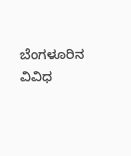ಬೆಂಗಳೂರಿನ ವಿವಿಧ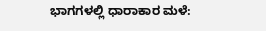ಭಾಗಗಳಲ್ಲಿ ಧಾರಾಕಾರ ಮಳೆ: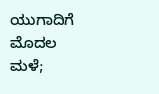ಯುಗಾದಿಗೆ ಮೊದಲ ಮಳೆ;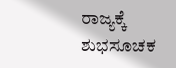ರಾಜ್ಯಕ್ಕೆ ಶುಭಸೂಚಕ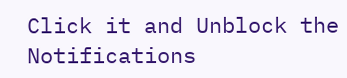Click it and Unblock the Notifications